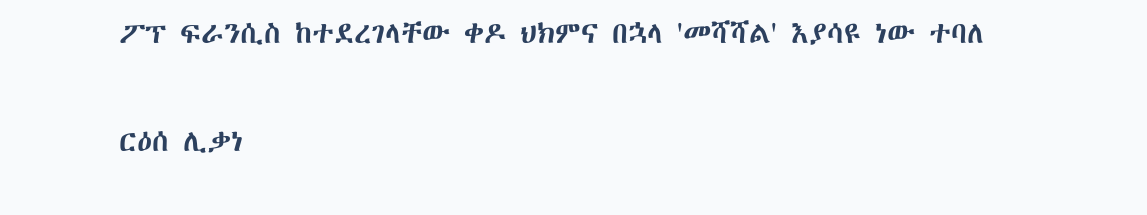ፖፕ ፍራንሲስ ከተደረገላቸው ቀዶ ህክምና በኋላ 'መሻሻል' እያሳዩ ነው ተባለ

ርዕሰ ሊቃነ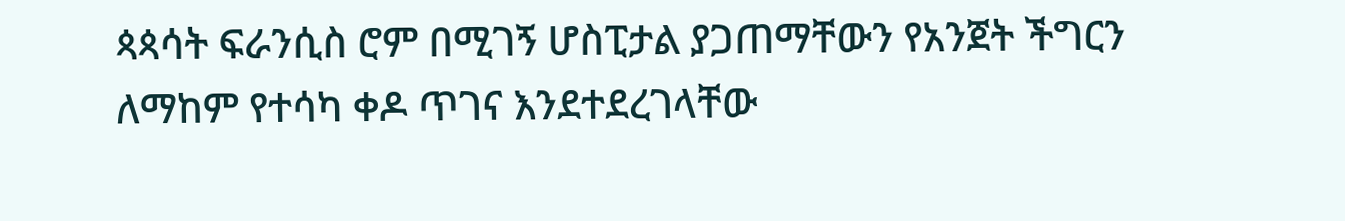ጳጳሳት ፍራንሲስ ሮም በሚገኝ ሆስፒታል ያጋጠማቸውን የአንጀት ችግርን ለማከም የተሳካ ቀዶ ጥገና እንደተደረገላቸው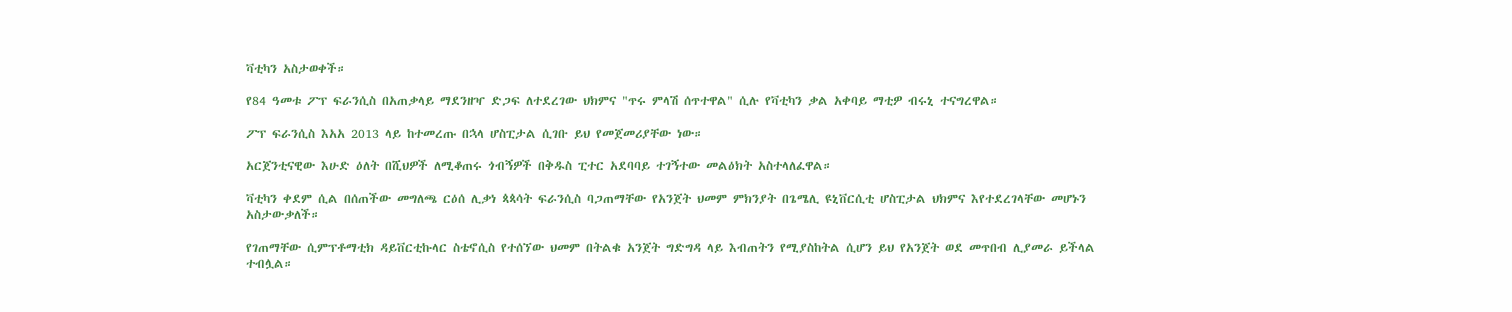ቫቲካን አስታወቀች።

የ84 ዓመቱ ፖፕ ፍራንሲስ በአጠቃላይ ማደንዘዣ ድጋፍ ለተደረገው ህክምና "ጥሩ ምላሽ ሰጥተዋል" ሲሉ የቫቲካን ቃል አቀባይ ማቲዎ ብሩኒ ተናግረዋል።

ፖፕ ፍራንሲስ እአአ 2013 ላይ ከተመረጡ በኋላ ሆስፒታል ሲገቡ ይህ የመጀመሪያቸው ነው።

አርጀንቲናዊው እሁድ ዕለት በሺህዎች ለሚቆጠሩ ጎብኝዎች በቅዱስ ፒተር አደባባይ ተገኝተው መልዕክት አስተላለፈዋል።

ቫቲካን ቀደም ሲል በሰጠችው መግለጫ ርዕሰ ሊቃነ ጳጳሳት ፍራንሲስ ባጋጠማቸው የአንጀት ህመም ምክንያት በጌሜሊ ዩኒቨርሲቲ ሆስፒታል ህክምና እየተደረገላቸው መሆኑን አስታውቃለች።

የገጠማቸው ሲምፕቶማቲክ ዳይቨርቲኩላር ስቴኖሲስ የተሰኘው ህመም በትልቁ አንጀት ግድግዳ ላይ እብጠትን የሚያስከትል ሲሆን ይህ የአንጀት ወደ መጥበብ ሊያመራ ይችላል ተብሏል።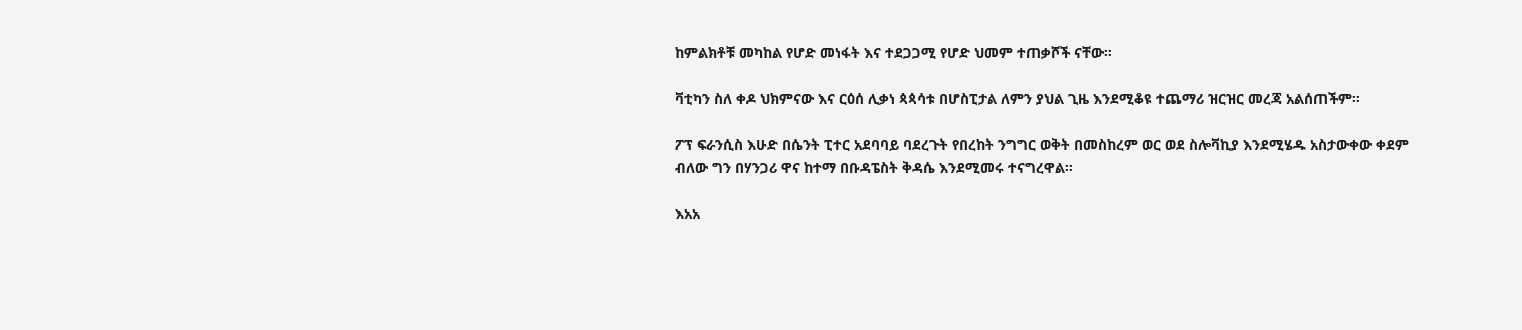ከምልክቶቹ መካከል የሆድ መነፋት እና ተደጋጋሚ የሆድ ህመም ተጠቃሾች ናቸው።

ቫቲካን ስለ ቀዶ ህክምናው እና ርዕሰ ሊቃነ ጳጳሳቱ በሆስፒታል ለምን ያህል ጊዜ እንደሚቆዩ ተጨማሪ ዝርዝር መረጃ አልሰጠችም።

ፖፕ ፍራንሲስ እሁድ በሴንት ፒተር አደባባይ ባደረጉት የበረከት ንግግር ወቅት በመስከረም ወር ወደ ስሎቫኪያ እንደሚሄዱ አስታውቀው ቀደም ብለው ግን በሃንጋሪ ዋና ከተማ በቡዳፔስት ቅዳሴ እንደሚመሩ ተናግረዋል።

እአአ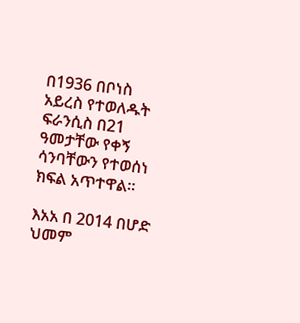በ1936 በቦነስ አይረስ የተወለዱት ፍራንሲስ በ21 ዓመታቸው የቀኝ ሳንባቸውን የተወሰነ ክፍል አጥተዋል።

እአአ በ 2014 በሆድ ህመም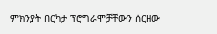ምክንያት በርካታ ፕሮግራሞቻቸውን ሰርዘው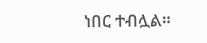ነበር ተብሏል።